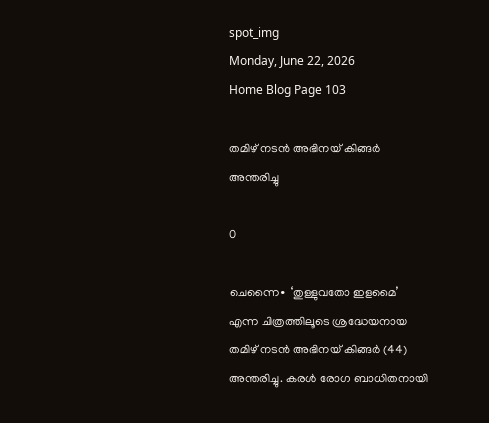spot_img
Monday, June 22, 2026
Home Blog Page 103

തമിഴ് നടൻ അഭിനയ് കിങ്ങർ അന്തരിച്ചു

0

ചെന്നൈ∙ ‘തുള്ളുവതോ ഇളമൈ’ എന്ന ചിത്രത്തിലൂടെ ശ്രദ്ധേയനായ തമിഴ് നടൻ അഭിനയ് കിങ്ങർ (44) അന്തരിച്ചു. കരൾ രോഗ ബാധിതനായി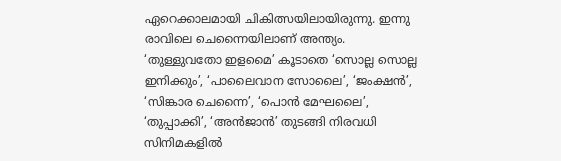ഏറെക്കാലമായി ചികിത്സയിലായിരുന്നു. ഇന്നു രാവിലെ ചെന്നൈയിലാണ് അന്ത്യം. ‘തുള്ളുവതോ ഇളമൈ’ കൂടാതെ ‘സൊല്ല സൊല്ല ഇനിക്കും’, ‘പാലൈവാന സോലൈ’, ‘ജംക്ഷൻ’, ‘സിങ്കാര ചെന്നൈ’, ‘പൊൻ മേഘലൈ’, ‘തുപ്പാക്കി’, ‘അൻജാൻ’ തുടങ്ങി നിരവധി സിനിമകളിൽ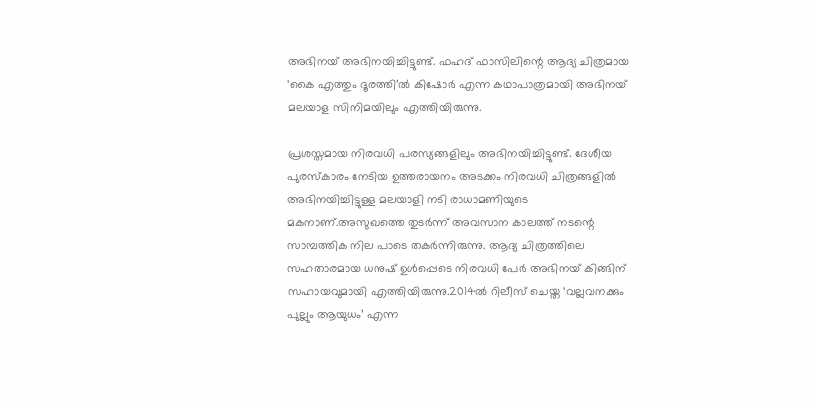അഭിനയ് അഭിനയിച്ചിട്ടുണ്ട്. ഫഹദ് ഫാസിലിന്റെ ആദ്യ ചിത്രമായ ‘കൈ എത്തും ദൂരത്തി’ൽ കിഷോർ എന്ന കഥാപാത്രമായി അഭിനയ് മലയാള സിനിമയിലും എത്തിയിരുന്നു.

പ്രശസ്തമായ നിരവധി പരസ്യങ്ങളിലും അഭിനയിച്ചിട്ടുണ്ട്. ദേശീയ പുരസ്കാരം നേടിയ ഉത്തരായനം അടക്കം നിരവധി ചിത്രങ്ങളിൽ അഭിനയിച്ചിട്ടുള്ള മലയാളി നടി രാധാമണിയുടെ മകനാണ്.അസുഖത്തെ തുടർന്ന് അവസാന കാലത്ത് നടന്റെ സാമ്പത്തിക നില പാടെ തകർന്നിരുന്നു. ആദ്യ ചിത്രത്തിലെ സഹതാരമായ ധനുഷ് ഉൾപ്പെടെ നിരവധി പേർ അഭിനയ് കിങ്ങിന് സഹായവുമായി എത്തിയിരുന്നു.2014ൽ റിലീസ് ചെയ്ത ‘വല്ലവനക്കും പുല്ലും ആയുധം’ എന്ന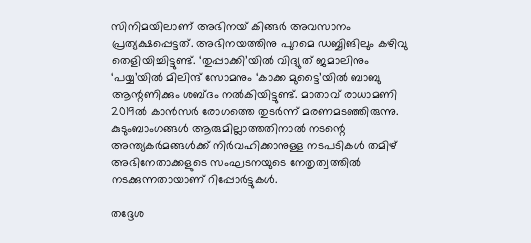സിനിമയിലാണ് അഭിനയ് കിങ്ങർ അവസാനം പ്രത്യക്ഷപ്പെട്ടത്. അഭിനയത്തിനു പുറമെ ഡബ്ബിങിലും കഴിവു തെളിയിച്ചിട്ടുണ്ട്. ‘തുപ്പാക്കി’യിൽ വിദ്യുത് ജമാലിനും ‘പയ്യ’യിൽ മിലിന്ദ് സോമനും ‘കാക്ക മുട്ടൈ’യിൽ ബാബു ആന്റണിക്കും ശബ്ദം നല്‍കിയിട്ടുണ്ട്. മാതാവ് രാധാമണി 2019ൽ കാൻസർ രോഗത്തെ തുടർന്ന് മരണമടഞ്ഞിരുന്നു. കുടുംബാംഗങ്ങൾ ആരുമില്ലാത്തതിനാൽ നടന്റെ അന്ത്യകർമങ്ങൾക്ക് നിർവഹിക്കാനുള്ള നടപടികൾ തമിഴ് അഭിനേതാക്കളുടെ സംഘടനയുടെ നേതൃത്വത്തിൽ‌ നടക്കുന്നതായാണ് റിപ്പോർട്ടുകൾ.

തദ്ദേശ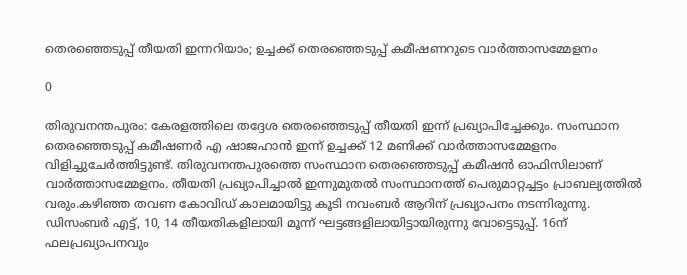തെരഞ്ഞെടുപ്പ് തീയതി ഇന്നറിയാം; ഉച്ചക്ക് തെരഞ്ഞെടുപ്പ് കമീഷണറുടെ വാർത്താസമ്മേളനം

0

തിരുവനന്തപുരം: കേരളത്തിലെ തദ്ദേശ തെരഞ്ഞെടുപ്പ് തീയതി ഇന്ന് പ്രഖ്യാപിച്ചേക്കും. സംസ്ഥാന തെരഞ്ഞെടുപ്പ് കമീഷണര്‍ എ ഷാജഹാന്‍ ഇന്ന് ഉച്ചക്ക് 12 മണിക്ക് വാർത്താസമ്മേളനം വിളിച്ചുചേർത്തിട്ടുണ്ട്. തിരുവനന്തപുരത്തെ സംസ്ഥാന തെരഞ്ഞെടുപ്പ് കമീഷന്‍ ഓഫിസിലാണ് വാർത്താസമ്മേളനം. തീയതി പ്രഖ്യാപിച്ചാൽ ഇന്നുമുതൽ സംസ്ഥാനത്ത് പെരുമാറ്റച്ചട്ടം പ്രാബല്യത്തിൽ വരും.കഴിഞ്ഞ തവണ കോവിഡ് കാലമായിട്ടു കൂടി നവംബർ ആറിന് പ്രഖ്യാപനം നടന്നിരുന്നു. ഡിസംബർ എട്ട്, 10, 14 തീയതികളിലായി മൂന്ന് ഘട്ടങ്ങളിലായിട്ടായിരുന്നു വോട്ടെടുപ്പ്. 16ന് ഫലപ്രഖ്യാപനവും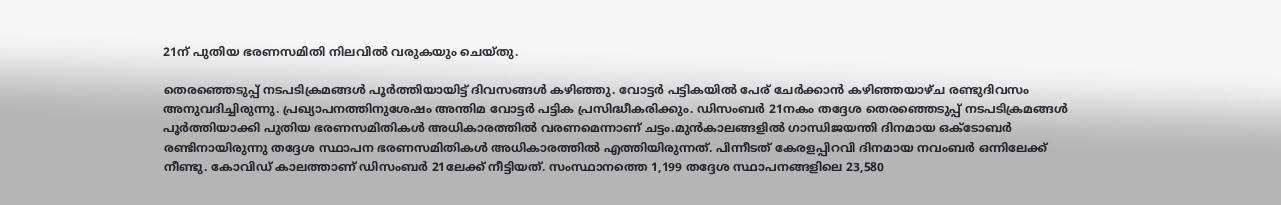21ന് പുതിയ ഭരണസമിതി നിലവിൽ വരുകയും ചെയ്തു.

തെരഞ്ഞെടുപ്പ് നടപടിക്രമങ്ങള്‍ പൂര്‍ത്തിയായിട്ട് ദിവസങ്ങള്‍ കഴിഞ്ഞു. വോട്ടര്‍ പട്ടികയില്‍ പേര് ചേര്‍ക്കാന്‍ കഴിഞ്ഞയാഴ്ച രണ്ടുദിവസം അനുവദിച്ചിരുന്നു. പ്രഖ്യാപനത്തിനുശേഷം അന്തിമ വോട്ടര്‍ പട്ടിക പ്രസിദ്ധീകരിക്കും. ഡിസംബര്‍ 21നകം തദ്ദേശ തെരഞ്ഞെടുപ്പ് നടപടിക്രമങ്ങള്‍ പൂര്‍ത്തിയാക്കി പുതിയ ഭരണസമിതികള്‍ അധികാരത്തില്‍ വരണമെന്നാണ് ചട്ടം.മുന്‍കാലങ്ങളില്‍ ഗാന്ധിജയന്തി ദിനമായ ഒക്ടോബര്‍ രണ്ടിനായിരുന്നു തദ്ദേശ സ്ഥാപന ഭരണസമിതികള്‍ അധികാരത്തില്‍ എത്തിയിരുന്നത്. പിന്നീടത് കേരളപ്പിറവി ദിനമായ നവംബര്‍ ഒന്നിലേക്ക് നീണ്ടു. കോവിഡ് കാലത്താണ് ഡിസംബര്‍ 21ലേക്ക് നീട്ടിയത്. സംസ്ഥാനത്തെ 1,199 തദ്ദേശ സ്ഥാപനങ്ങളിലെ 23,580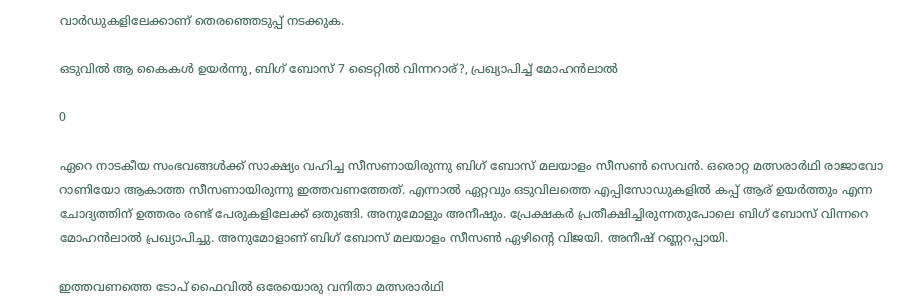വാര്‍ഡുകളിലേക്കാണ് തെരഞ്ഞെടുപ്പ് നടക്കുക.

ഒടുവിൽ ആ കൈകൾ ഉയർന്നു, ബിഗ് ബോസ് 7 ടൈറ്റിൽ വിന്നറാര്?, പ്രഖ്യാപിച്ച് മോഹൻലാൽ

0

ഏറെ നാടകീയ സംഭവങ്ങള്‍ക്ക് സാക്ഷ്യം വഹിച്ച സീസണായിരുന്നു ബിഗ് ബോസ് മലയാളം സീസണ്‍ സെവൻ. ഒരൊറ്റ മത്സരാര്‍ഥി രാജാവോ റാണിയോ ആകാത്ത സീസണായിരുന്നു ഇത്തവണത്തേത്. എന്നാല്‍ ഏറ്റവും ഒടുവിലത്തെ എപ്പിസോഡുകളില്‍ കപ്പ് ആര് ഉയര്‍ത്തും എന്ന ചോദ്യത്തിന് ഉത്തരം രണ്ട് പേരുകളിലേക്ക് ഒതുങ്ങി. അനുമോളും അനീഷും. പ്രേക്ഷകര്‍ പ്രതീക്ഷിച്ചിരുന്നതുപോലെ ബിഗ് ബോസ് വിന്നറെ മോഹൻലാല്‍ പ്രഖ്യാപിച്ചു. അനുമോളാണ് ബിഗ് ബോസ് മലയാളം സീസണ്‍ ഏഴിന്റെ വിജയി. അനീഷ് റണ്ണറപ്പായി.

ഇത്തവണത്തെ ടോപ് ഫൈവില്‍ ഒരേയൊരു വനിതാ മത്സരാര്‍ഥി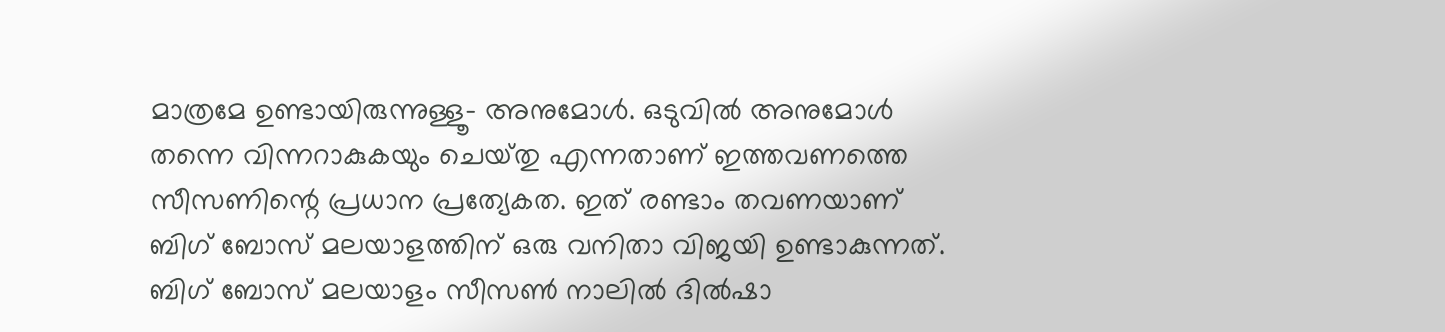മാത്രമേ ഉണ്ടായിരുന്നുള്ളൂ- അനുമോള്‍. ഒടുവില്‍ അനുമോള്‍ തന്നെ വിന്നറാകുകയും ചെയ്‍തു എന്നതാണ് ഇത്തവണത്തെ സീസണിന്റെ പ്രധാന പ്രത്യേകത. ഇത് രണ്ടാം തവണയാണ് ബിഗ് ബോസ് മലയാളത്തിന് ഒരു വനിതാ വിജയി ഉണ്ടാകുന്നത്. ബിഗ് ബോസ് മലയാളം സീസണ്‍ നാലില്‍ ദില്‍ഷാ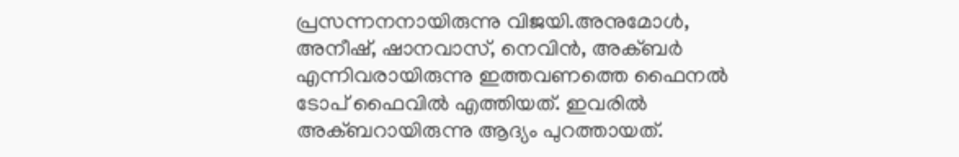പ്രസന്നനനായിരുന്നു വിജയി.അനുമോള്‍, അനീഷ്, ഷാനവാസ്, നെവിൻ, അക്ബര്‍ എന്നിവരായിരുന്നു ഇത്തവണത്തെ ഫൈനല്‍ ടോപ് ഫൈവില്‍ എത്തിയത്. ഇവരില്‍ അക്ബറായിരുന്നു ആദ്യം പുറത്തായത്.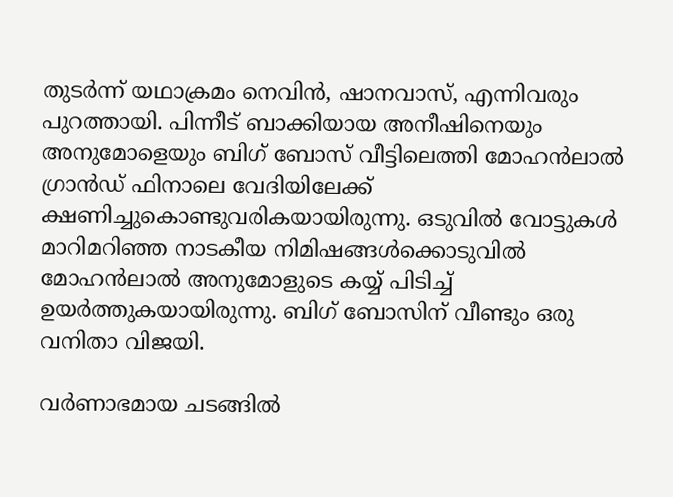തുടര്‍ന്ന് യഥാക്രമം നെവിൻ, ഷാനവാസ്, എന്നിവരും പുറത്തായി. പിന്നീട് ബാക്കിയായ അനീഷിനെയും അനുമോളെയും ബിഗ് ബോസ് വീട്ടിലെത്തി മോഹൻലാല്‍ ഗ്രാൻഡ് ഫിനാലെ വേദിയിലേക്ക് ക്ഷണിച്ചുകൊണ്ടുവരികയായിരുന്നു. ഒടുവില്‍ വോട്ടുകള്‍ മാറിമറിഞ്ഞ നാടകീയ നിമിഷങ്ങള്‍ക്കൊടുവില്‍ മോഹൻലാല്‍ അനുമോളുടെ കയ്യ് പിടിച്ച് ഉയര്‍ത്തുകയായിരുന്നു. ബിഗ് ബോസിന് വീണ്ടും ഒരു വനിതാ വിജയി.

വര്‍ണാഭമായ ചടങ്ങില്‍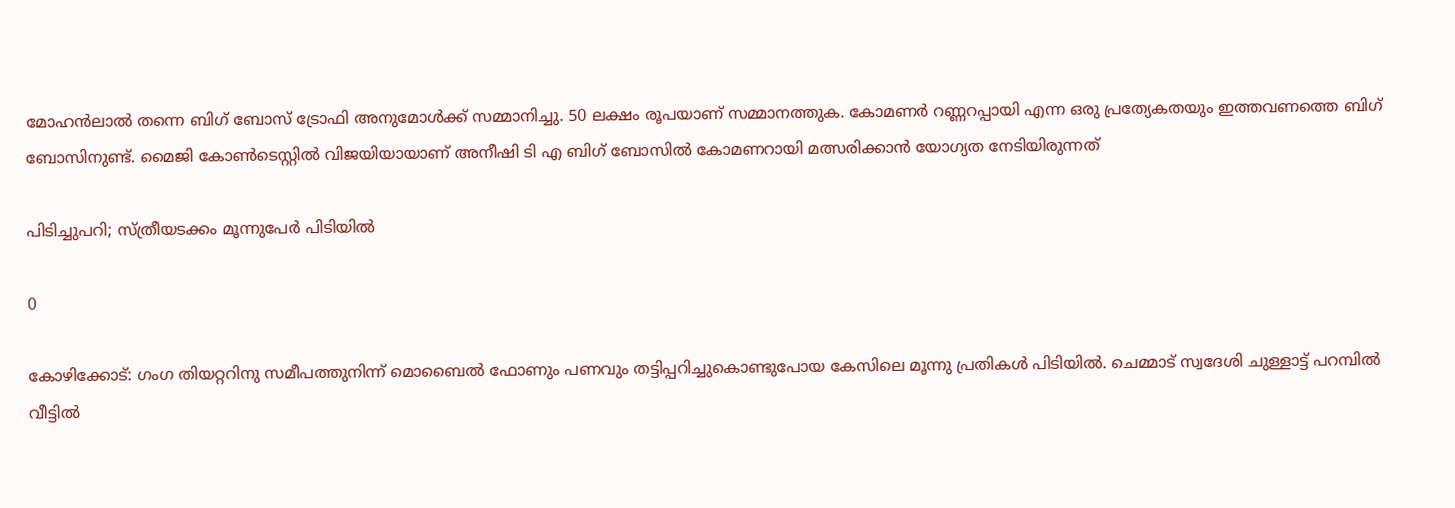മോഹൻലാല്‍ തന്നെ ബിഗ് ബോസ് ട്രോഫി അനുമോള്‍ക്ക് സമ്മാനിച്ചു. 50 ലക്ഷം രൂപയാണ് സമ്മാനത്തുക. കോമണര്‍ റണ്ണറപ്പായി എന്ന ഒരു പ്രത്യേകതയും ഇത്തവണത്തെ ബിഗ് ബോസിനുണ്ട്. മൈജി കോണ്‍ടെസ്റ്റില്‍ വിജയിയായാണ് അനീഷി ടി എ ബിഗ് ബോസില്‍ കോമണറായി മത്സരിക്കാൻ യോഗ്യത നേടിയിരുന്നത്

പിടിച്ചുപറി; സ്ത്രീയടക്കം മൂന്നുപേർ പിടിയിൽ

0

കോഴിക്കോട്: ഗംഗ തിയറ്ററിനു സമീപത്തുനിന്ന് മൊബൈല്‍ ഫോണും പണവും തട്ടിപ്പറിച്ചുകൊണ്ടുപോയ കേസിലെ മൂന്നു പ്രതികൾ പിടിയിൽ. ചെമ്മാട് സ്വദേശി ചുള്ളാട്ട് പറമ്പിൽ വീട്ടിൽ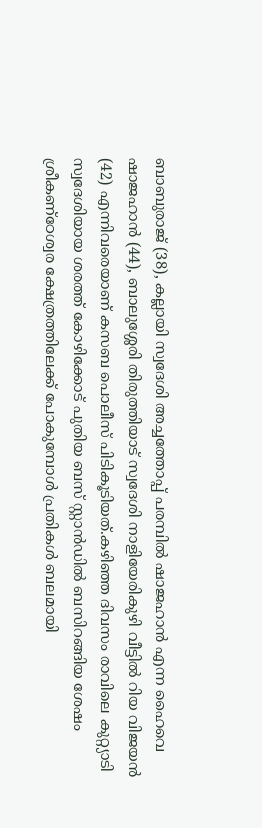ബാബുരാജ് (38), കല്ലായി സ്വദേശി അച്ചത്തോപ്പ് പരമ്പിൽ ഷാജഹാൻ എന്ന ഹൈവെ ഷാജഹാൻ (44), ബാലുശ്ശേരി തിരുത്തിയാട് സ്വദേശി നാളിയേരികുഴി വീട്ടിൽ റിയ വിജയൻ (42) എന്നിവരെയാണ് കസബ പൊലീസ് പിടികൂടിയത്.കഴിഞ്ഞ ദിവസം രാവിലെ കുറ്റ്യാടി സ്വദേശിയായ ശരത്ത് കോഴിക്കോട് പുതിയ ബസ് സ്റ്റാൻഡിൽ ബസിറങ്ങിയ ശേഷം ശ്രീകണ്ഠേശ്വര ക്ഷേത്രത്തിലേക്ക് പോകുമ്പോള്‍ പ്രതികൾ ബലമായി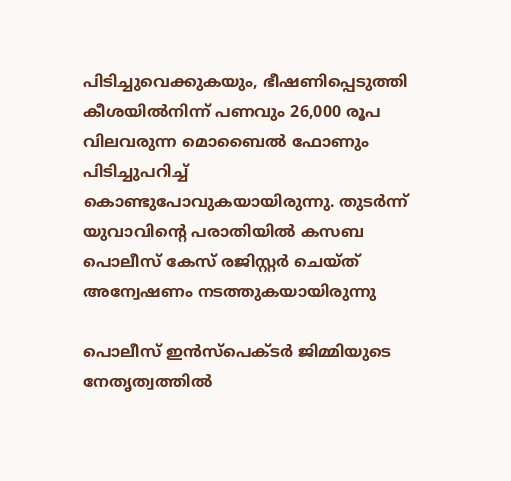പിടിച്ചുവെക്കുകയും, ഭീഷണിപ്പെടുത്തി കീശയിൽനിന്ന് പണവും 26,000 രൂപ വിലവരുന്ന മൊബൈൽ ഫോണും പിടിച്ചുപറിച്ച് കൊണ്ടുപോവുകയായിരുന്നു. തുടർന്ന് യുവാവിന്റെ പരാതിയില്‍ കസബ പൊലീസ് കേസ് രജിസ്റ്റർ ചെയ്ത് അന്വേഷണം നടത്തുകയായിരുന്നു

പൊലീസ് ഇൻസ്പെക്ടർ ജിമ്മിയുടെ നേതൃത്വത്തിൽ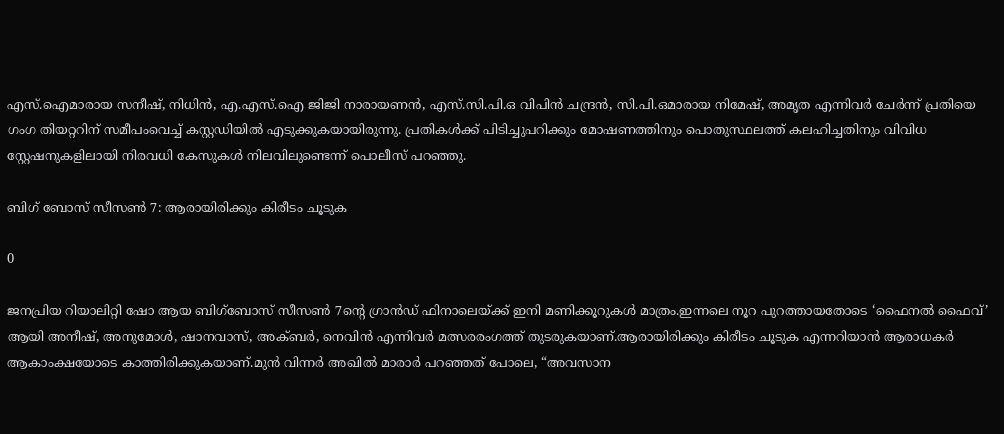എസ്.ഐമാരായ സനീഷ്, നിധിൻ, എ.എസ്.ഐ ജിജി നാരായണൻ, എസ്.സി.പി.ഒ വിപിൻ ചന്ദ്രൻ, സി.പി.ഒമാരായ നിമേഷ്, അമൃത എന്നിവർ ചേർന്ന് പ്രതിയെ ഗംഗ തിയറ്ററിന് സമീപംവെച്ച് കസ്റ്റഡിയിൽ എടുക്കുകയായിരുന്നു. പ്രതികൾക്ക് പിടിച്ചുപറിക്കും മോഷണത്തിനും പൊതുസ്ഥലത്ത് കലഹിച്ചതിനും വിവിധ സ്റ്റേഷനുകളിലായി നിരവധി കേസുകൾ നിലവിലുണ്ടെന്ന് പൊലീസ് പറഞ്ഞു.

ബിഗ് ബോസ് സീസൺ 7: ആരായിരിക്കും കിരീടം ചൂടുക

0

ജനപ്രിയ റിയാലിറ്റി ഷോ ആയ ബിഗ്ബോസ് സീസൺ 7ന്റെ ഗ്രാൻഡ് ഫിനാലെയ്ക്ക് ഇനി മണിക്കൂറുകൾ മാത്രം.ഇന്നലെ നൂറ പുറത്തായതോടെ ‘ഫൈനൽ ഫൈവ്’ ആയി അനീഷ്, അനുമോൾ, ഷാനവാസ്, അക്ബർ, നെവിൻ എന്നിവർ മത്സരരംഗത്ത് തുടരുകയാണ്.ആരായിരിക്കും കിരീടം ചൂടുക എന്നറിയാൻ ആരാധകർ ആകാംക്ഷയോടെ കാത്തിരിക്കുകയാണ്.മുൻ വിന്നർ അഖിൽ മാരാർ പറഞ്ഞത് പോലെ, “അവസാന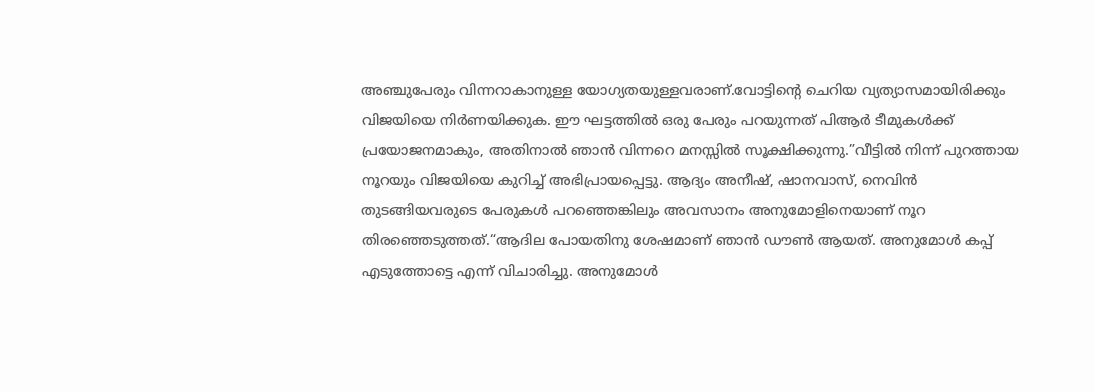അഞ്ചുപേരും വിന്നറാകാനുള്ള യോഗ്യതയുള്ളവരാണ്.വോട്ടിന്റെ ചെറിയ വ്യത്യാസമായിരിക്കും വിജയിയെ നിർണയിക്കുക. ഈ ഘട്ടത്തിൽ ഒരു പേരും പറയുന്നത് പിആർ ടീമുകൾക്ക് പ്രയോജനമാകും, അതിനാൽ ഞാൻ വിന്നറെ മനസ്സിൽ സൂക്ഷിക്കുന്നു.”വീട്ടിൽ നിന്ന് പുറത്തായ നൂറയും വിജയിയെ കുറിച്ച് അഭിപ്രായപ്പെട്ടു. ആദ്യം അനീഷ്, ഷാനവാസ്, നെവിൻ തുടങ്ങിയവരുടെ പേരുകൾ പറഞ്ഞെങ്കിലും അവസാനം അനുമോളിനെയാണ് നൂറ തിരഞ്ഞെടുത്തത്.“ആദില പോയതിനു ശേഷമാണ് ഞാൻ ഡൗൺ ആയത്. അനുമോൾ കപ്പ് എടുത്തോട്ടെ എന്ന് വിചാരിച്ചു. അനുമോൾ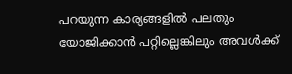പറയുന്ന കാര്യങ്ങളിൽ പലതും യോജിക്കാൻ പറ്റില്ലെങ്കിലും അവൾക്ക്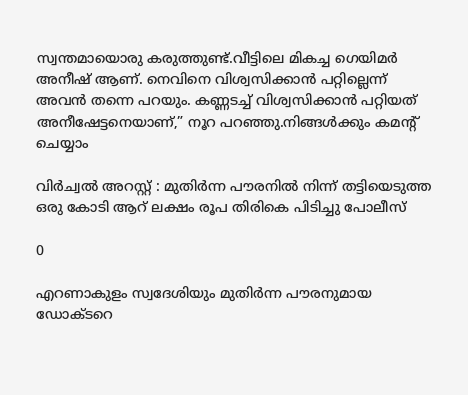സ്വന്തമായൊരു കരുത്തുണ്ട്.വീട്ടിലെ മികച്ച ഗെയിമർ അനീഷ് ആണ്. നെവിനെ വിശ്വസിക്കാൻ പറ്റില്ലെന്ന് അവൻ തന്നെ പറയും. കണ്ണടച്ച് വിശ്വസിക്കാൻ പറ്റിയത് അനീഷേട്ടനെയാണ്,” നൂറ പറഞ്ഞു.നിങ്ങൾക്കും കമൻ്റ് ചെയ്യാം

വിര്‍ച്വല്‍ അറസ്റ്റ് : മുതിര്‍ന്ന പൗരനില്‍ നിന്ന് തട്ടിയെടുത്ത ഒരു കോടി ആറ് ലക്ഷം രൂപ തിരികെ പിടിച്ചു പോലീസ്

0

എറണാകുളം സ്വദേശിയും മുതിര്‍ന്ന പൗരനുമായ ഡോക്ടറെ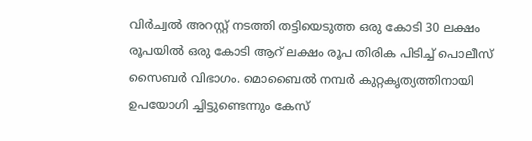വിര്‍ച്വല്‍ അറസ്റ്റ് നടത്തി തട്ടിയെടുത്ത ഒരു കോടി 30 ലക്ഷം രൂപയില്‍ ഒരു കോടി ആറ് ലക്ഷം രൂപ തിരിക പിടിച്ച് പൊലീസ് സൈബര്‍ വിഭാഗം. മൊബൈല്‍ നമ്പര്‍ കുറ്റകൃത്യത്തിനായി ഉപയോഗി ച്ചിട്ടുണ്ടെന്നും കേസ്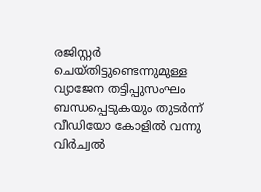രജിസ്റ്റര്‍ ചെയ്തിട്ടുണ്ടെന്നുമുള്ള വ്യാജേന തട്ടിപ്പുസംഘം ബന്ധപ്പെടുകയും തുടര്‍ന്ന് വീഡിയോ കോളില്‍ വന്നു വിര്‍ച്വല്‍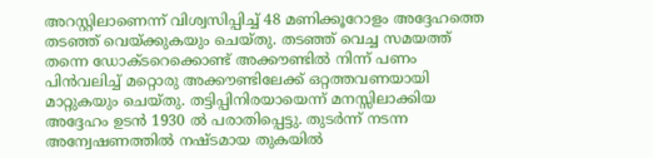അറസ്റ്റിലാണെന്ന് വിശ്വസിപ്പിച്ച് 48 മണിക്കൂറോളം അദ്ദേഹത്തെ തടഞ്ഞ് വെയ്ക്കുകയും ചെയ്തു. തടഞ്ഞ് വെച്ച സമയത്ത് തന്നെ ഡോക്ടറെക്കൊണ്ട് അക്കൗണ്ടില്‍ നിന്ന് പണം പിന്‍വലിച്ച് മറ്റൊരു അക്കൗണ്ടിലേക്ക് ഒറ്റത്തവണയായി മാറ്റുകയും ചെയ്തു. തട്ടിപ്പിനിരയായെന്ന് മനസ്സിലാക്കിയ അദ്ദേഹം ഉടന്‍ 1930 ല്‍ പരാതിപ്പെട്ടു. തുടര്‍ന്ന് നടന്ന അന്വേഷണത്തില്‍ നഷ്ടമായ തുകയില്‍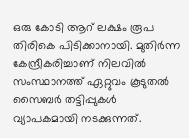ഒരു കോടി ആറ് ലക്ഷം രൂപ തിരികെ പിടിക്കാനായി. മുതിര്‍ന്ന കേന്ദ്രീകരിച്ചാണ് നിലവില്‍ സംസ്ഥാനത്ത് ഏറ്റുവം കൂടുതല്‍ സൈബര്‍ തട്ടിപ്പുകള്‍ വ്യാപകമായി നടക്കുന്നത്.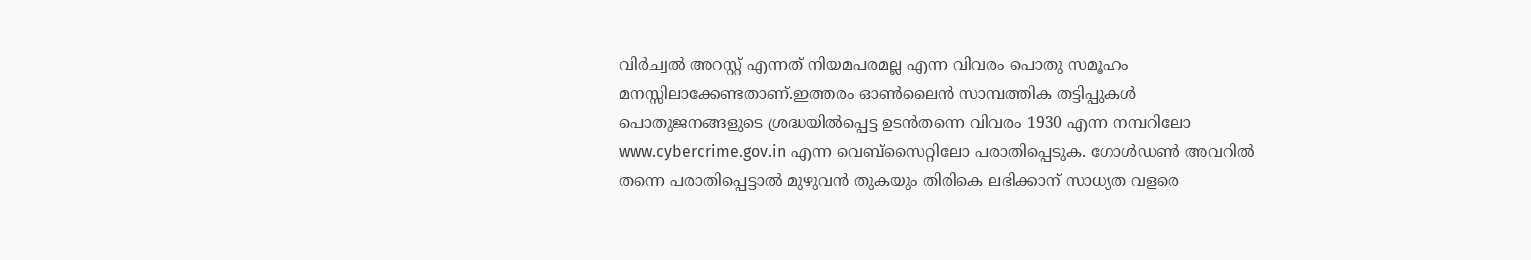വിര്‍ച്വല്‍ അറസ്റ്റ് എന്നത് നിയമപരമല്ല എന്ന വിവരം പൊതു സമൂഹം മനസ്സിലാക്കേണ്ടതാണ്.ഇത്തരം ഓണ്‍ലൈന്‍ സാമ്പത്തിക തട്ടിപ്പുകള്‍ പൊതുജനങ്ങളുടെ ശ്രദ്ധയില്‍പ്പെട്ട ഉടന്‍തന്നെ വിവരം 1930 എന്ന നമ്പറിലോ www.cybercrime.gov.in എന്ന വെബ്സൈറ്റിലോ പരാതിപ്പെടുക. ഗോള്‍ഡണ്‍ അവറില്‍ തന്നെ പരാതിപ്പെട്ടാല്‍ മുഴുവന്‍ തുകയും തിരികെ ലഭിക്കാന് സാധ്യത വളരെ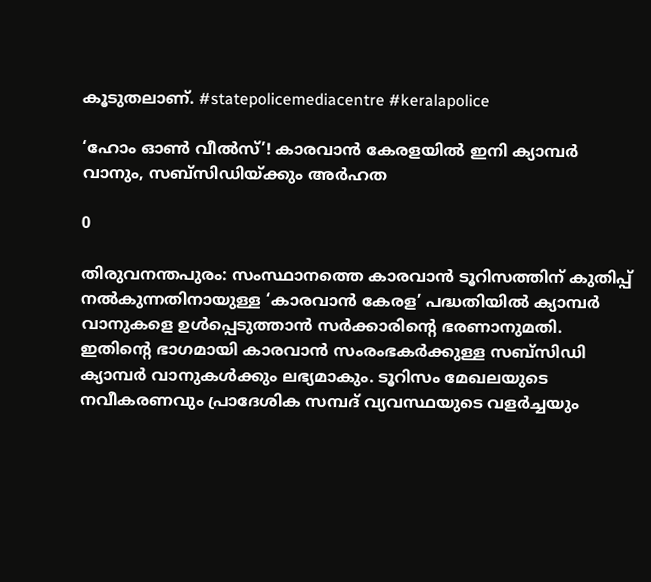കൂടുതലാണ്. #statepolicemediacentre #keralapolice

‘ഹോം ഓൺ വീൽസ്’! കാരവാൻ കേരളയിൽ ഇനി ക്യാമ്പര്‍ വാനും, സബ്സിഡിയ്ക്കും അര്‍ഹത

0

തിരുവനന്തപുരം: സംസ്ഥാനത്തെ കാരവാന്‍ ടൂറിസത്തിന് കുതിപ്പ് നൽകുന്നതിനായുള്ള ‘കാരവാന്‍ കേരള’ പദ്ധതിയില്‍ ക്യാമ്പര്‍ വാനുകളെ ഉള്‍പ്പെടുത്താന്‍ സര്‍ക്കാരിന്‍റെ ഭരണാനുമതി. ഇതിന്‍റെ ഭാഗമായി കാരവാന്‍ സംരംഭകര്‍ക്കുള്ള സബ്സിഡി ക്യാമ്പര്‍ വാനുകള്‍ക്കും ലഭ്യമാകും. ടൂറിസം മേഖലയുടെ നവീകരണവും പ്രാദേശിക സമ്പദ് വ്യവസ്ഥയുടെ വളര്‍ച്ചയും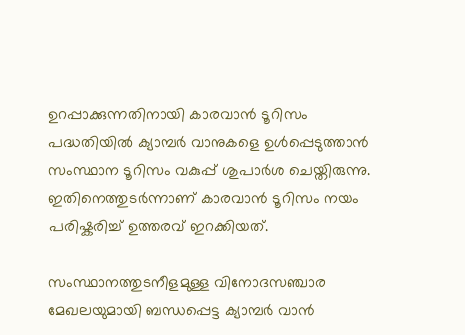ഉറപ്പാക്കുന്നതിനായി കാരവാന്‍ ടൂറിസം പദ്ധതിയില്‍ ക്യാമ്പര്‍ വാനുകളെ ഉള്‍പ്പെടുത്താന്‍ സംസ്ഥാന ടൂറിസം വകുപ്പ് ശുപാര്‍ശ ചെയ്തിരുന്നു. ഇതിനെത്തുടര്‍ന്നാണ് കാരവാന്‍ ടൂറിസം നയം പരിഷ്കരിച്ച് ഉത്തരവ് ഇറക്കിയത്.

സംസ്ഥാനത്തുടനീളമുള്ള വിനോദസഞ്ചാര മേഖലയുമായി ബന്ധപ്പെട്ട ക്യാമ്പര്‍ വാന്‍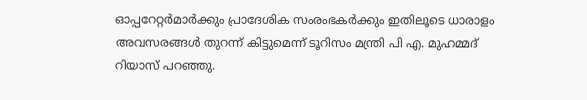ഓപ്പറേറ്റര്‍മാര്‍ക്കും പ്രാദേശിക സംരംഭകര്‍ക്കും ഇതിലൂടെ ധാരാളം അവസരങ്ങള്‍ തുറന്ന് കിട്ടുമെന്ന് ടൂറിസം മന്ത്രി പി എ. മുഹമ്മദ് റിയാസ് പറഞ്ഞു.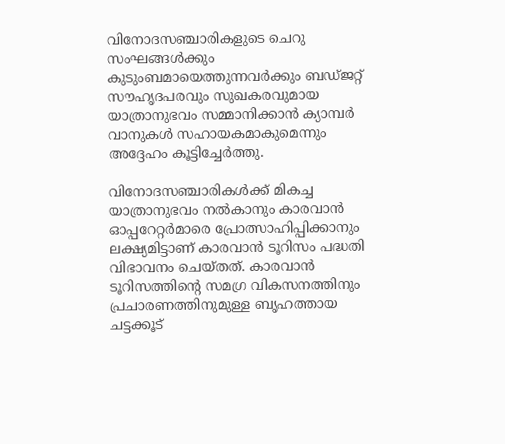വിനോദസഞ്ചാരികളുടെ ചെറു സംഘങ്ങള്‍ക്കും കുടുംബമായെത്തുന്നവര്‍ക്കും ബഡ്ജറ്റ് സൗഹൃദപരവും സുഖകരവുമായ യാത്രാനുഭവം സമ്മാനിക്കാന്‍ ക്യാമ്പര്‍ വാനുകള്‍ സഹായകമാകുമെന്നും അദ്ദേഹം കൂട്ടിച്ചേര്‍ത്തു.

വിനോദസഞ്ചാരികള്‍ക്ക് മികച്ച യാത്രാനുഭവം നല്‍കാനും കാരവാന്‍ ഓപ്പറേറ്റര്‍മാരെ പ്രോത്സാഹിപ്പിക്കാനും ലക്ഷ്യമിട്ടാണ് കാരവാന്‍ ടൂറിസം പദ്ധതി വിഭാവനം ചെയ്തത്. കാരവാന്‍ ടൂറിസത്തിന്‍റെ സമഗ്ര വികസനത്തിനും പ്രചാരണത്തിനുമുള്ള ബൃഹത്തായ ചട്ടക്കൂട്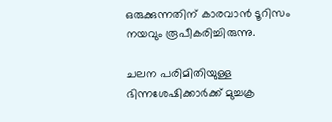ഒരുക്കുന്നതിന് കാരവാന്‍ ടൂറിസം നയവും രൂപീകരിച്ചിരുന്നു.

ചലന പരിമിതിയുള്ള ഭിന്നശേഷിക്കാർക്ക് മുച്ചക്ര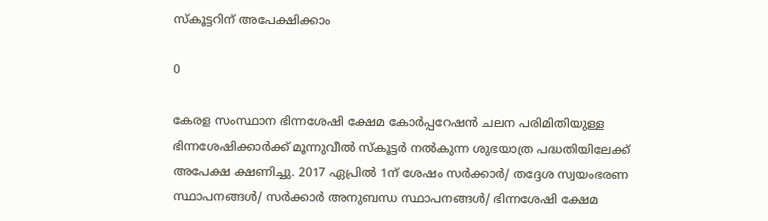സ്കൂട്ടറിന് അപേക്ഷിക്കാം

0

കേരള സംസ്ഥാന ഭിന്നശേഷി ക്ഷേമ കോർപ്പറേഷൻ ചലന പരിമിതിയുള്ള ഭിന്നശേഷിക്കാർക്ക് മൂന്നുവീൽ സ്കൂട്ടർ നൽകുന്ന ശുഭയാത്ര പദ്ധതിയിലേക്ക് അപേക്ഷ ക്ഷണിച്ചു. 2017 ഏപ്രിൽ 1ന് ശേഷം സർക്കാർ/ തദ്ദേശ സ്വയംഭരണ സ്ഥാപനങ്ങൾ/ സർക്കാർ അനുബന്ധ സ്ഥാപനങ്ങൾ/ ഭിന്നശേഷി ക്ഷേമ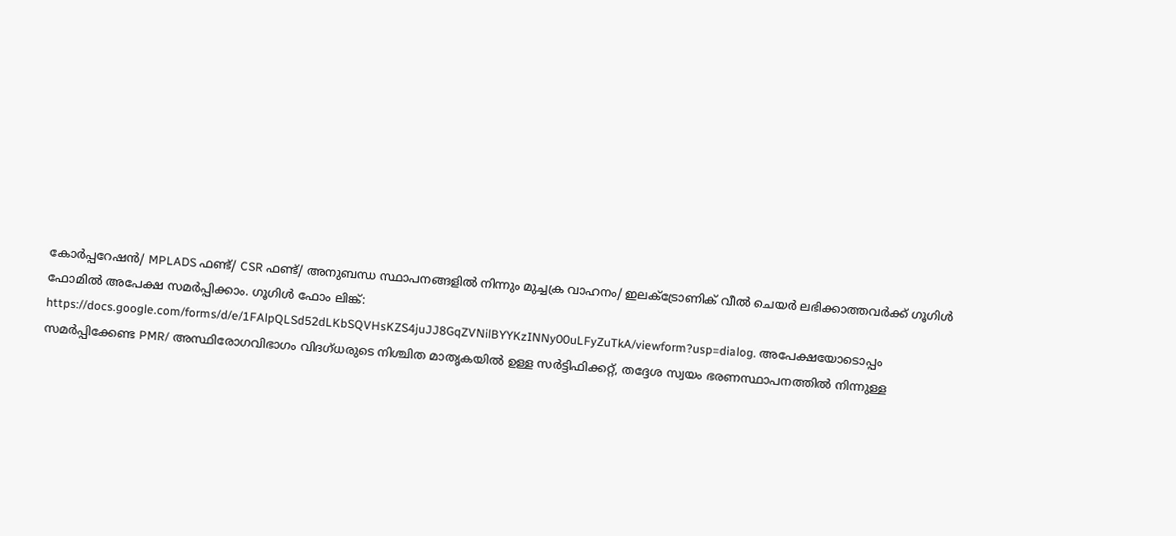കോർപ്പറേഷൻ/ MPLADS ഫണ്ട്/ CSR ഫണ്ട്/ അനുബന്ധ സ്ഥാപനങ്ങളിൽ നിന്നും മുച്ചക്ര വാഹനം/ ഇലക്ട്രോണിക് വീൽ ചെയർ ലഭിക്കാത്തവർക്ക് ഗൂഗിൾ ഫോമിൽ അപേക്ഷ സമർപ്പിക്കാം. ഗൂഗിൾ ഫോം ലിങ്ക്: https://docs.google.com/forms/d/e/1FAlpQLSd52dLKbSQVHsKZS4juJJ8GqZVNilBYYKzINNy00uLFyZuTkA/viewform?usp=dialog. അപേക്ഷയോടൊപ്പം സമർപ്പിക്കേണ്ട PMR/ അസ്ഥിരോഗവിഭാഗം വിദഗ്ധരുടെ നിശ്ചിത മാതൃകയിൽ ഉള്ള സർട്ടിഫിക്കറ്റ്, തദ്ദേശ സ്വയം ഭരണസ്ഥാപനത്തിൽ നിന്നുള്ള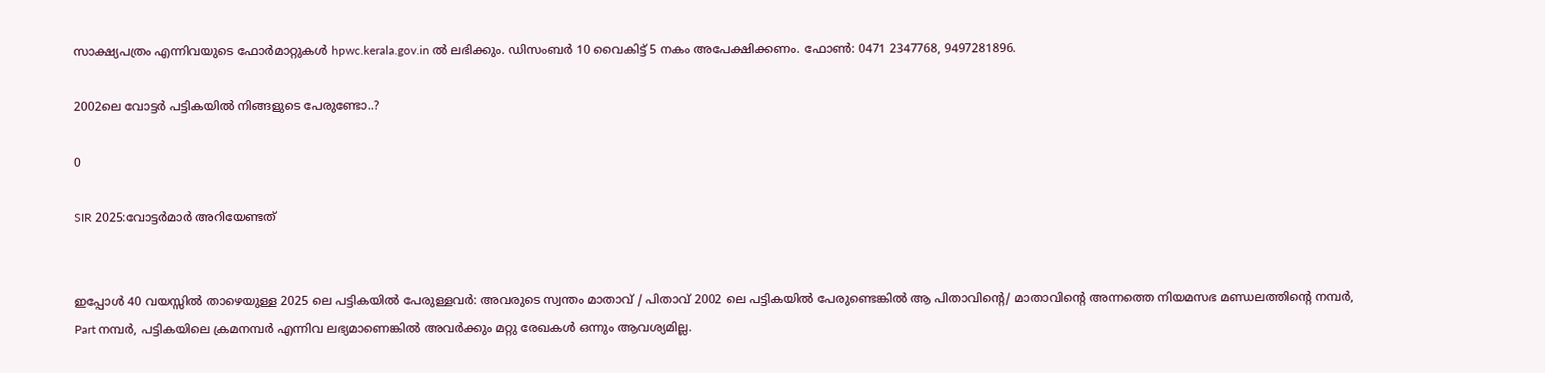സാക്ഷ്യപത്രം എന്നിവയുടെ ഫോർമാറ്റുകൾ hpwc.kerala.gov.in ൽ ലഭിക്കും. ഡിസംബർ 10 വൈകിട്ട് 5 നകം അപേക്ഷിക്കണം. ഫോൺ: 0471 2347768, 9497281896.

2002ലെ വോട്ടർ പട്ടികയിൽ നിങ്ങളുടെ പേരുണ്ടോ..?

0

SIR 2025:വോട്ടർമാർ അറിയേണ്ടത്


ഇപ്പോൾ 40 വയസ്സിൽ താഴെയുള്ള 2025 ലെ പട്ടികയിൽ പേരുള്ളവർ: അവരുടെ സ്വന്തം മാതാവ് / പിതാവ് 2002 ലെ പട്ടികയിൽ പേരുണ്ടെങ്കിൽ ആ പിതാവിന്റെ/ മാതാവിന്റെ അന്നത്തെ നിയമസഭ മണ്ഡലത്തിന്റെ നമ്പർ,  Part നമ്പർ, പട്ടികയിലെ ക്രമനമ്പർ എന്നിവ ലഭ്യമാണെങ്കിൽ അവർക്കും മറ്റു രേഖകൾ ഒന്നും ആവശ്യമില്ല.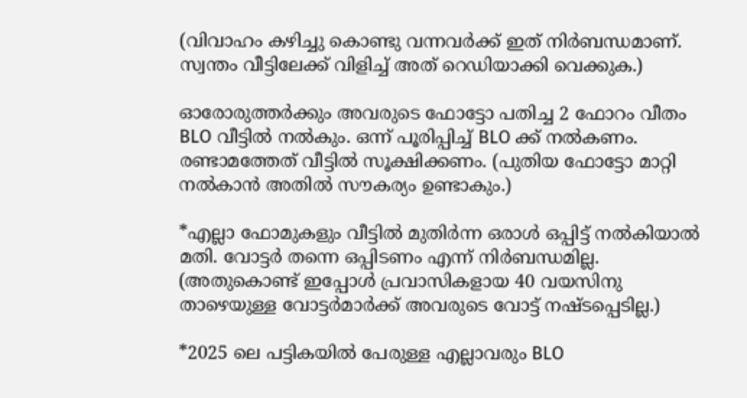(വിവാഹം കഴിച്ചു കൊണ്ടു വന്നവർക്ക് ഇത് നിർബന്ധമാണ്. സ്വന്തം വീട്ടിലേക്ക് വിളിച്ച് അത് റെഡിയാക്കി വെക്കുക.)

ഓരോരുത്തർക്കും അവരുടെ ഫോട്ടോ പതിച്ച 2 ഫോറം വീതം BLO വീട്ടിൽ നൽകും. ഒന്ന് പൂരിപ്പിച്ച് BLO ക്ക് നൽകണം. രണ്ടാമത്തേത് വീട്ടിൽ സൂക്ഷിക്കണം. (പുതിയ ഫോട്ടോ മാറ്റി നൽകാൻ അതിൽ സൗകര്യം ഉണ്ടാകും.)

*എല്ലാ ഫോമുകളും വീട്ടിൽ മുതിർന്ന ഒരാൾ ഒപ്പിട്ട് നൽകിയാൽ മതി. വോട്ടർ തന്നെ ഒപ്പിടണം എന്ന് നിർബന്ധമില്ല.
(അതുകൊണ്ട് ഇപ്പോൾ പ്രവാസികളായ 40 വയസിനു താഴെയുള്ള വോട്ടർമാർക്ക് അവരുടെ വോട്ട് നഷ്ടപ്പെടില്ല.)

*2025 ലെ പട്ടികയിൽ പേരുള്ള എല്ലാവരും BLO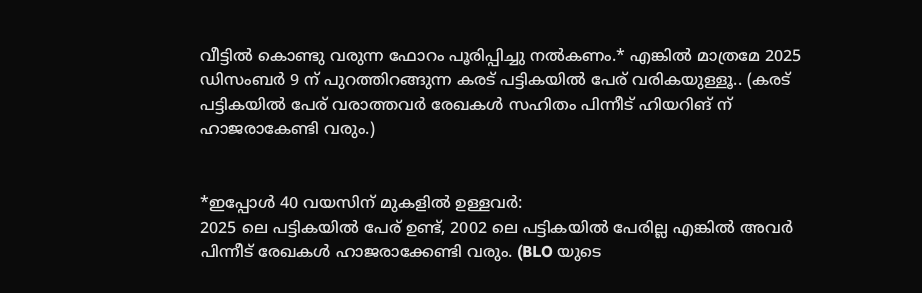വീട്ടിൽ കൊണ്ടു വരുന്ന ഫോറം പൂരിപ്പിച്ചു നൽകണം.* എങ്കിൽ മാത്രമേ 2025 ഡിസംബർ 9 ന് പുറത്തിറങ്ങുന്ന കരട് പട്ടികയിൽ പേര് വരികയുള്ളൂ.. (കരട് പട്ടികയിൽ പേര് വരാത്തവർ രേഖകൾ സഹിതം പിന്നീട് ഹിയറിങ് ന് ഹാജരാകേണ്ടി വരും.)


*ഇപ്പോൾ 40 വയസിന് മുകളിൽ ഉള്ളവർ:
2025 ലെ പട്ടികയിൽ പേര് ഉണ്ട്, 2002 ലെ പട്ടികയിൽ പേരില്ല എങ്കിൽ അവർ പിന്നീട് രേഖകൾ ഹാജരാക്കേണ്ടി വരും. (BLO യുടെ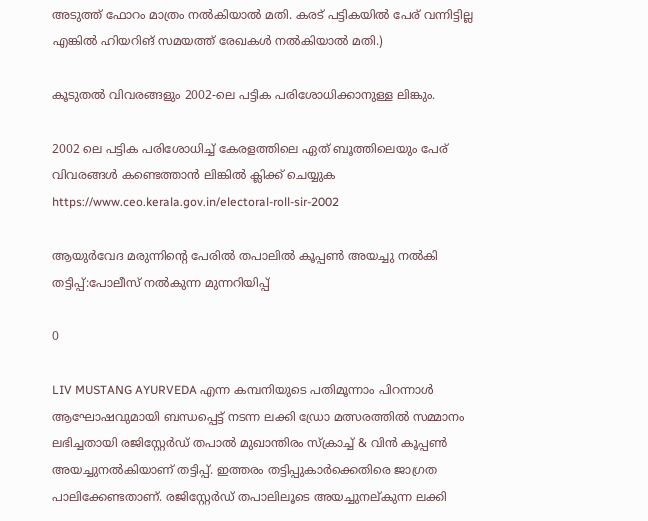അടുത്ത് ഫോറം മാത്രം നൽകിയാൽ മതി. കരട് പട്ടികയിൽ പേര് വന്നിട്ടില്ല എങ്കിൽ ഹിയറിങ് സമയത്ത് രേഖകൾ നൽകിയാൽ മതി.)

കൂടുതൽ വിവരങ്ങളും 2002-ലെ പട്ടിക പരിശോധിക്കാനുള്ള ലിങ്കും.

2002 ലെ പട്ടിക പരിശോധിച്ച് കേരളത്തിലെ ഏത് ബൂത്തിലെയും പേര് വിവരങ്ങൾ കണ്ടെത്താൻ ലിങ്കിൽ ക്ലിക്ക് ചെയ്യുക
https://www.ceo.kerala.gov.in/electoral-roll-sir-2002

ആയുർവേദ മരുന്നിന്റെ പേരിൽ തപാലിൽ കൂപ്പൺ അയച്ചു നൽകി തട്ടിപ്പ്:പോലീസ് നൽകുന്ന മുന്നറിയിപ്പ്

0

LIV MUSTANG AYURVEDA എന്ന കമ്പനിയുടെ പതിമൂന്നാം പിറന്നാള്‍ ആഘോഷവുമായി ബന്ധപ്പെട്ട് നടന്ന ലക്കി ഡ്രോ മത്സരത്തില്‍ സമ്മാനം ലഭിച്ചതായി രജിസ്റ്റേര്‍ഡ് തപാല്‍ മുഖാന്തിരം സ്ക്രാച്ച് & വിന്‍ കൂപ്പണ്‍ അയച്ചുനല്‍കിയാണ് തട്ടിപ്പ്. ഇത്തരം തട്ടിപ്പുകാര്‍ക്കെതിരെ ജാഗ്രത പാലിക്കേണ്ടതാണ്. രജിസ്റ്റേര്‍ഡ് തപാലിലൂടെ അയച്ചുനല്കുന്ന ലക്കി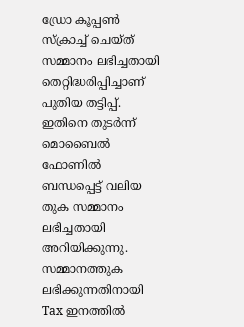ഡ്രോ കൂപ്പണ്‍ സ്ക്രാച്ച് ചെയ്ത് സമ്മാനം ലഭിച്ചതായി തെറ്റിദ്ധരിപ്പിച്ചാണ് പുതിയ തട്ടിപ്പ്. ഇതിനെ തുടര്‍ന്ന് മൊബൈല്‍ ഫോണില്‍ ബന്ധപ്പെട്ട് വലിയ തുക സമ്മാനം ലഭിച്ചതായി അറിയിക്കുന്നു. സമ്മാനത്തുക ലഭിക്കുന്നതിനായി Tax ഇനത്തില്‍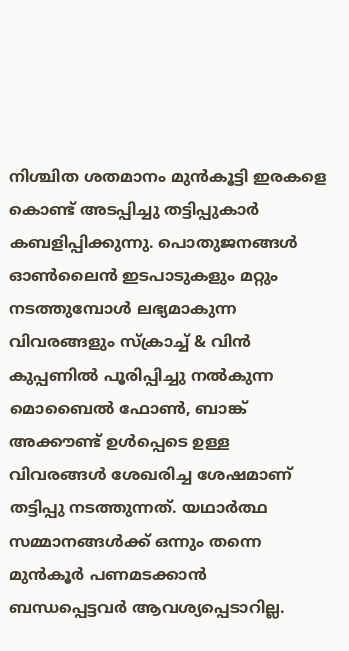നിശ്ചിത ശതമാനം മുന്‍കൂട്ടി ഇരകളെ കൊണ്ട് അടപ്പിച്ചു തട്ടിപ്പുകാര്‍ കബളിപ്പിക്കുന്നു. പൊതുജനങ്ങള്‍ ഓണ്‍ലൈന്‍ ഇടപാടുകളും മറ്റും നടത്തുമ്പോള്‍ ലഭ്യമാകുന്ന വിവരങ്ങളും സ്ക്രാച്ച് & വിന്‍ കുപ്പണില്‍ പൂരിപ്പിച്ചു നല്‍കുന്ന മൊബൈല്‍ ഫോണ്‍, ബാങ്ക് അക്കൗണ്ട് ഉള്‍പ്പെടെ ഉള്ള വിവരങ്ങള്‍ ശേഖരിച്ച ശേഷമാണ് തട്ടിപ്പു നടത്തുന്നത്. യഥാര്‍ത്ഥ സമ്മാനങ്ങള്‍ക്ക് ഒന്നും തന്നെ മുന്‍കൂര്‍ പണമടക്കാന്‍ ബന്ധപ്പെട്ടവര്‍ ആവശ്യപ്പെടാറില്ല.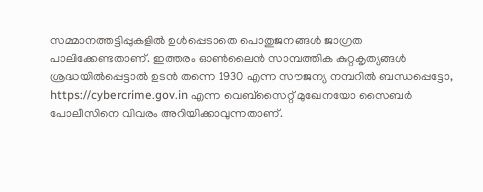സമ്മാനത്തട്ടിപ്പുകളില്‍ ഉള്‍പ്പെടാതെ പൊതുജനങ്ങള്‍ ജാഗ്രത പാലിക്കേണ്ടതാണ്. ഇത്തരം ഓണ്‍ലൈന്‍ സാമ്പത്തിക കുറ്റകൃത്യങ്ങള്‍ ശ്രദ്ധയില്‍പ്പെട്ടാല്‍ ഉടന്‍ തന്നെ 1930 എന്ന സൗജന്യ നമ്പറില്‍ ബന്ധപ്പെട്ടോ, https://cybercrime.gov.in എന്ന വെബ്സൈറ്റ് മുഖേനയോ സൈബര്‍ പോലീസിനെ വിവരം അറിയിക്കാവുന്നതാണ്.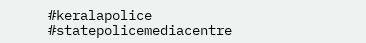#keralapolice #statepolicemediacentre